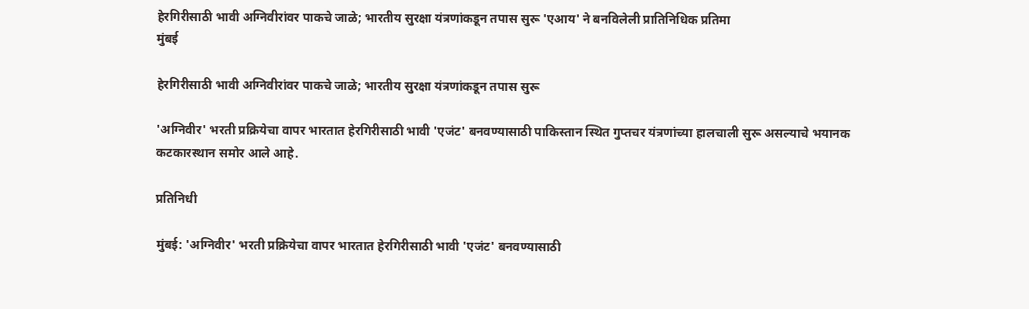हेरगिरीसाठी भावी अग्निवीरांवर पाकचे जाळे; भारतीय सुरक्षा यंत्रणांकडून तपास सुरू 'एआय' ने बनविलेली प्रातिनिधिक प्रतिमा
मुंबई

हेरगिरीसाठी भावी अग्निवीरांवर पाकचे जाळे; भारतीय सुरक्षा यंत्रणांकडून तपास सुरू

'अग्निवीर' भरती प्रक्रियेचा वापर भारतात हेरगिरीसाठी भावी 'एजंट' बनवण्यासाठी पाकिस्तान स्थित गुप्तचर यंत्रणांच्या हालचाली सुरू असल्याचे भयानक कटकारस्थान समोर आले आहे.

प्रतिनिधी

मुंबई: 'अग्निवीर' भरती प्रक्रियेचा वापर भारतात हेरगिरीसाठी भावी 'एजंट' बनवण्यासाठी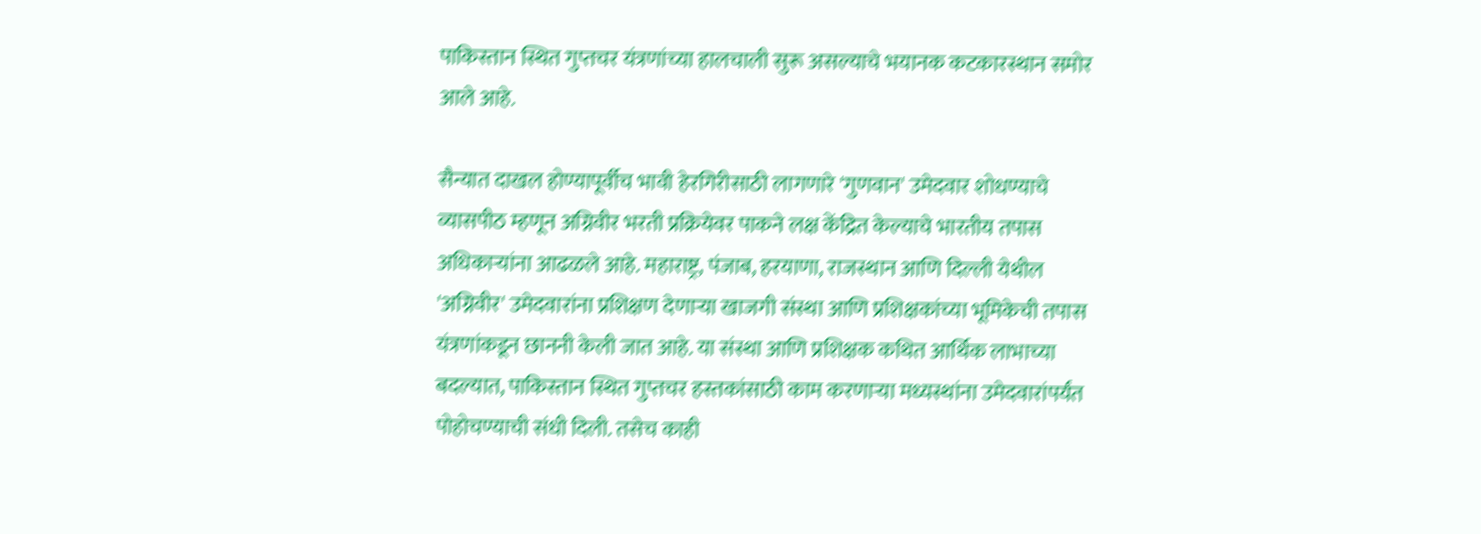पाकिस्तान स्थित गुप्तचर यंत्रणांच्या हालचाली सुरू असल्याचे भयानक कटकारस्थान समोर आले आहे.

सैन्यात दाखल होण्यापूर्वीच भावी हेरगिरीसाठी लागणारे 'गुणवान' उमेदवार शोधण्याचे व्यासपीठ म्हणून अग्निवीर भरती प्रक्रियेवर पाकने लक्ष केंद्रित केल्याचे भारतीय तपास अधिकाऱ्यांना आढळले आहे. महाराष्ट्र, पंजाब, हरयाणा, राजस्थान आणि दिल्ली येथील 'अग्निवीर' उमेदवारांना प्रशिक्षण देणाऱ्या खाजगी संस्था आणि प्रशिक्षकांच्या भूमिकेची तपास यंत्रणांकडून छाननी केली जात आहे. या संस्था आणि प्रशिक्षक कथित आर्थिक लाभाच्या बदल्यात, पाकिस्तान स्थित गुप्तचर हस्तकांसाठी काम करणाऱ्या मध्यस्थांना उमेदवारांपर्यंत पोहोचण्याची संधी दिली. तसेच काही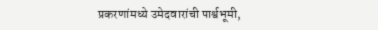प्रकरणांमध्ये उमेदवारांची पार्श्वभूमी,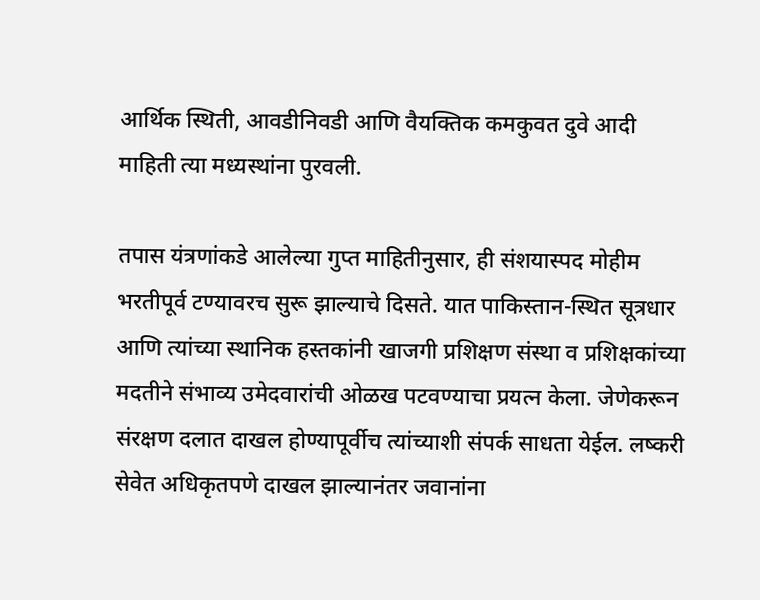आर्थिक स्थिती, आवडीनिवडी आणि वैयक्तिक कमकुवत दुवे आदी माहिती त्या मध्यस्थांना पुरवली.

तपास यंत्रणांकडे आलेल्या गुप्त माहितीनुसार, ही संशयास्पद मोहीम भरतीपूर्व टण्यावरच सुरू झाल्याचे दिसते. यात पाकिस्तान-स्थित सूत्रधार आणि त्यांच्या स्थानिक हस्तकांनी खाजगी प्रशिक्षण संस्था व प्रशिक्षकांच्या मदतीने संभाव्य उमेदवारांची ओळख पटवण्याचा प्रयत्न केला. जेणेकरून संरक्षण दलात दाखल होण्यापूर्वीच त्यांच्याशी संपर्क साधता येईल. लष्करी सेवेत अधिकृतपणे दाखल झाल्यानंतर जवानांना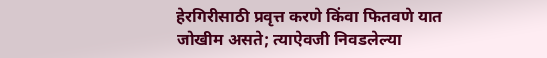हेरगिरीसाठी प्रवृत्त करणे किंवा फितवणे यात जोखीम असते; त्याऐवजी निवडलेल्या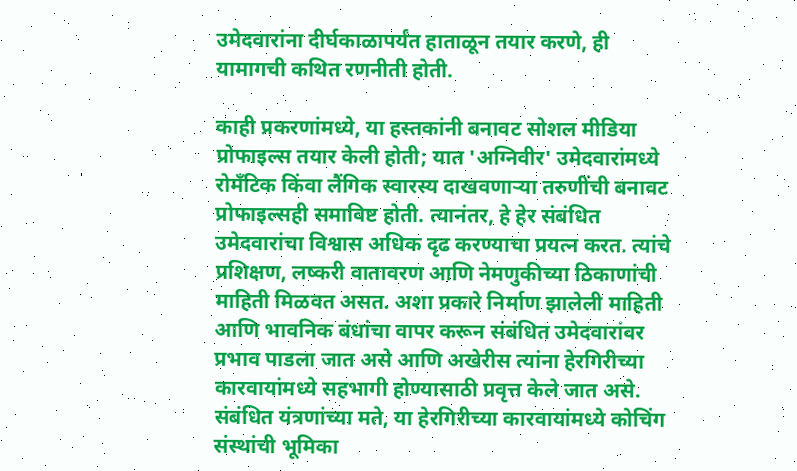उमेदवारांना दीर्घकाळापर्यंत हाताळून तयार करणे, ही यामागची कथित रणनीती होती.

काही प्रकरणांमध्ये, या हस्तकांनी बनावट सोशल मीडिया प्रोफाइल्स तयार केली होती; यात 'अग्निवीर' उमेदवारांमध्ये रोमँटिक किंवा लैंगिक स्वारस्य दाखवणाऱ्या तरुणींची बनावट प्रोफाइल्सही समाविष्ट होती. त्यानंतर, हे हेर संबंधित उमेदवारांचा विश्वास अधिक दृढ करण्याचा प्रयत्न करत. त्यांचे प्रशिक्षण, लष्करी वातावरण आणि नेमणुकीच्या ठिकाणांची माहिती मिळवत असत. अशा प्रकारे निर्माण झालेली माहिती आणि भावनिक बंधांचा वापर करून संबंधित उमेदवारांवर प्रभाव पाडला जात असे आणि अखेरीस त्यांना हेरगिरीच्या कारवायांमध्ये सहभागी होण्यासाठी प्रवृत्त केले जात असे. संबंधित यंत्रणांच्या मते, या हेरगिरीच्या कारवायांमध्ये कोचिंग संस्थांची भूमिका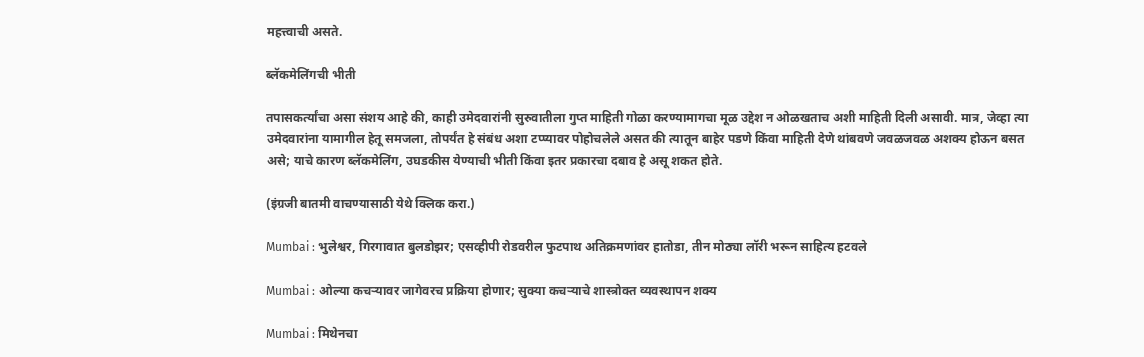महत्त्वाची असते.

ब्लॅकमेलिंगची भीती

तपासकर्त्यांचा असा संशय आहे की, काही उमेदवारांनी सुरुवातीला गुप्त माहिती गोळा करण्यामागचा मूळ उद्देश न ओळखताच अशी माहिती दिली असावी. मात्र, जेव्हा त्या उमेदवारांना यामागील हेतू समजला, तोपर्यंत हे संबंध अशा टप्प्यावर पोहोचलेले असत की त्यातून बाहेर पडणे किंवा माहिती देणे थांबवणे जवळजवळ अशक्य होऊन बसत असे; याचे कारण ब्लॅकमेलिंग, उघडकीस येण्याची भीती किंवा इतर प्रकारचा दबाव हे असू शकत होते.

(इंग्रजी बातमी वाचण्यासाठी येथे क्लिक करा.)

Mumbai : भुलेश्वर, गिरगावात बुलडोझर; एसव्हीपी रोडवरील फुटपाथ अतिक्रमणांवर हातोडा, तीन मोठ्या लॉरी भरून साहित्य हटवले

Mumbai : ओल्या कचऱ्यावर जागेवरच प्रक्रिया होणार; सुक्या कचऱ्याचे शास्त्रोक्त व्यवस्थापन शक्य

Mumbai : मिथेनचा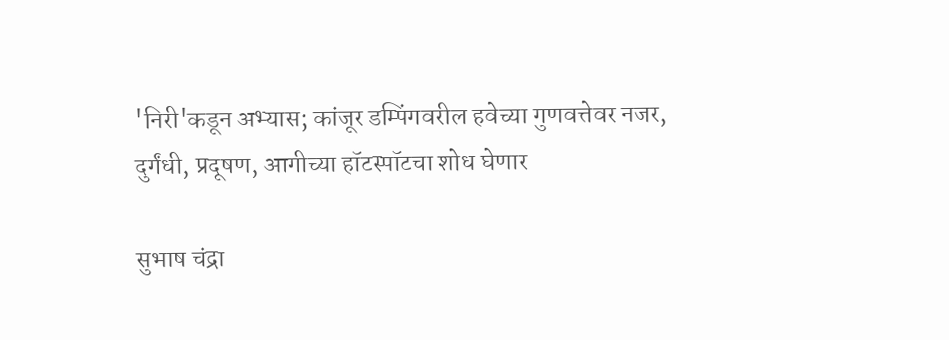'निरी'कडून अभ्यास; कांजूर डम्पिंगवरील हवेच्या गुणवत्तेवर नजर, दुर्गंधी, प्रदूषण, आगीच्या हॉटस्पॉटचा शोध घेणार

सुभाष चंद्रा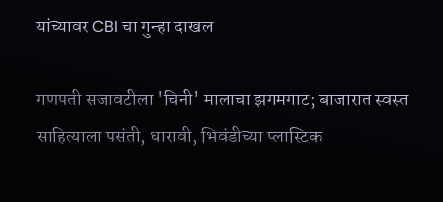यांच्यावर CBI चा गुन्हा दाखल

गणपती सजावटीला 'चिनी' मालाचा झगमगाट; बाजारात स्वस्त साहित्याला पसंती, धारावी, भिवंडीच्या प्लास्टिक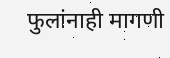फुलांनाही मागणी